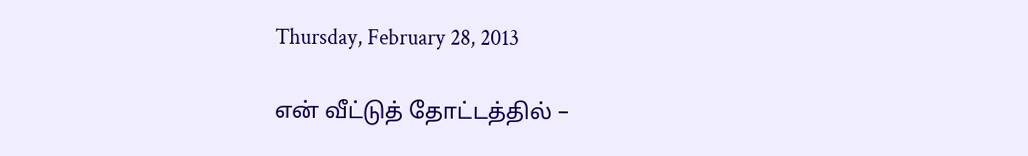Thursday, February 28, 2013

என் வீட்டுத் தோட்டத்தில் –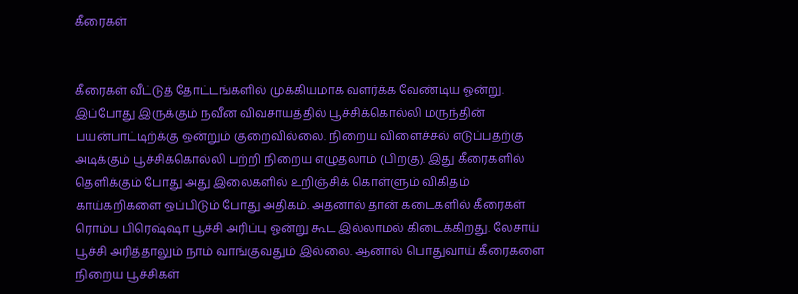கீரைகள்


கீரைகள் வீட்டுத் தோட்டங்களில் முக்கியமாக வளர்க்க வேண்டிய ஓன்று. இப்போது இருக்கும் நவீன விவசாயத்தில் பூச்சிக்கொல்லி மருந்தின் பயன்பாட்டிற்க்கு ஒன்றும் குறைவில்லை. நிறைய விளைச்சல் எடுப்பதற்கு அடிக்கும் பூச்சிக்கொல்லி பற்றி நிறைய எழுதலாம் (பிறகு). இது கீரைகளில் தெளிக்கும் போது அது இலைகளில் உறிஞ்சிக் கொள்ளும் விகிதம் காய்கறிகளை ஒப்பிடும் போது அதிகம். அதனால் தான் கடைகளில் கீரைகள் ரொம்ப பிரெஷ்ஷா பூச்சி அரிப்பு ஓன்று கூட இல்லாமல் கிடைக்கிறது. லேசாய் பூச்சி அரித்தாலும் நாம் வாங்குவதும் இல்லை. ஆனால் பொதுவாய் கீரைகளை நிறைய பூச்சிகள்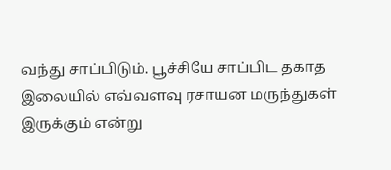வந்து சாப்பிடும். பூச்சியே சாப்பிட தகாத இலையில் எவ்வளவு ரசாயன மருந்துகள் இருக்கும் என்று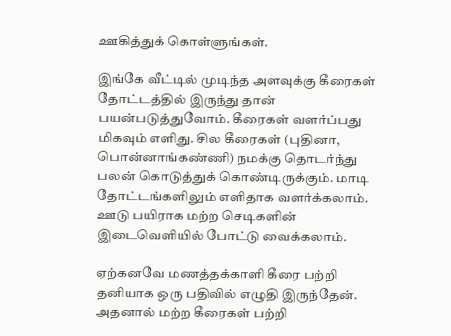ஊகித்துக் கொள்ளுங்கள்.

இங்கே வீட்டில் முடிந்த அளவுக்கு கீரைகள் தோட்டத்தில் இருந்து தான் பயன்படுத்துவோம். கீரைகள் வளர்ப்பது மிகவும் எளிது. சில கீரைகள் (புதினா, பொன்னாங்கண்ணி) நமக்கு தொடர்ந்து பலன் கொடுத்துக் கொண்டிருக்கும். மாடி தோட்டங்களிலும் எளிதாக வளர்க்கலாம். ஊடு பயிராக மற்ற செடிகளின் இடைவெளியில் போட்டு வைக்கலாம்.

ஏற்கனவே மணத்தக்காளி கீரை பற்றி தனியாக ஒரு பதிவில் எழுதி இருந்தேன். அதனால் மற்ற கீரைகள் பற்றி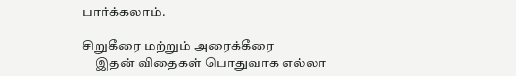பார்க்கலாம்.

சிறுகீரை மற்றும் அரைக்கீரை
     இதன் விதைகள் பொதுவாக எல்லா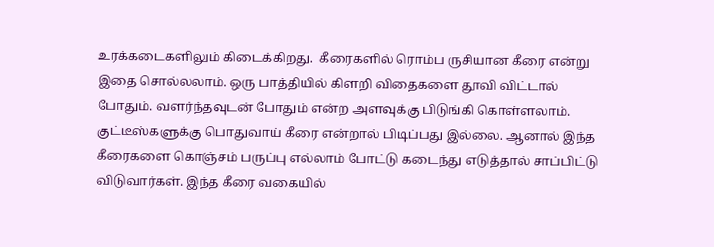உரக்கடைகளிலும் கிடைக்கிறது.  கீரைகளில் ரொம்ப ருசியான கீரை என்று இதை சொல்லலாம். ஒரு பாத்தியில் கிளறி விதைகளை தூவி விட்டால் போதும். வளர்ந்தவுடன் போதும் என்ற அளவுக்கு பிடுங்கி கொள்ளலாம். குட்டீஸ்களுக்கு பொதுவாய் கீரை என்றால் பிடிப்பது இல்லை. ஆனால் இந்த கீரைகளை கொஞ்சம் பருப்பு எல்லாம் போட்டு கடைந்து எடுத்தால் சாப்பிட்டு விடுவார்கள். இந்த கீரை வகையில்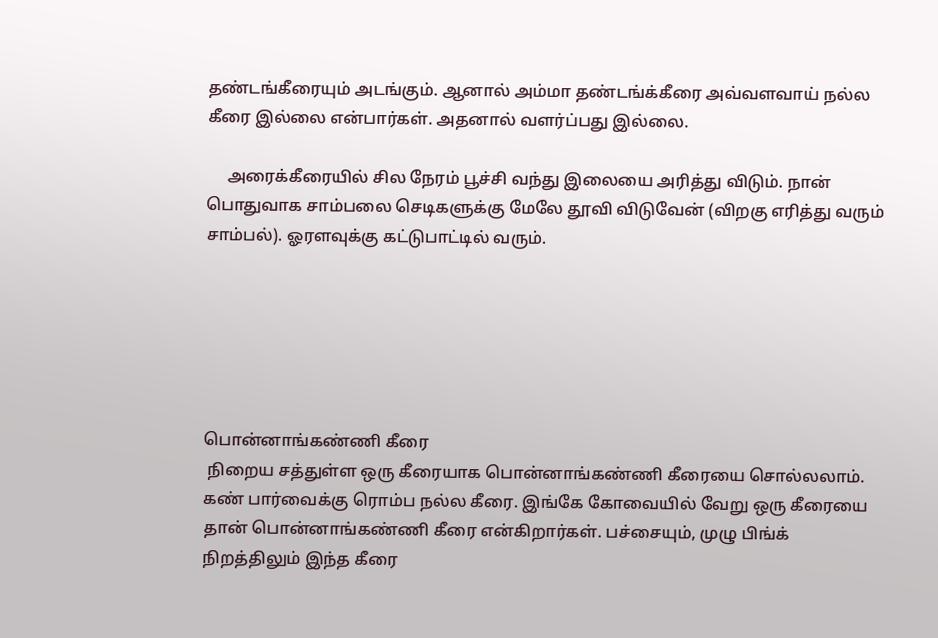தண்டங்கீரையும் அடங்கும். ஆனால் அம்மா தண்டங்க்கீரை அவ்வளவாய் நல்ல கீரை இல்லை என்பார்கள். அதனால் வளர்ப்பது இல்லை.

     அரைக்கீரையில் சில நேரம் பூச்சி வந்து இலையை அரித்து விடும். நான் பொதுவாக சாம்பலை செடிகளுக்கு மேலே தூவி விடுவேன் (விறகு எரித்து வரும் சாம்பல்). ஓரளவுக்கு கட்டுபாட்டில் வரும்.






பொன்னாங்கண்ணி கீரை
 நிறைய சத்துள்ள ஒரு கீரையாக பொன்னாங்கண்ணி கீரையை சொல்லலாம். கண் பார்வைக்கு ரொம்ப நல்ல கீரை. இங்கே கோவையில் வேறு ஒரு கீரையை தான் பொன்னாங்கண்ணி கீரை என்கிறார்கள். பச்சையும், முழு பிங்க் நிறத்திலும் இந்த கீரை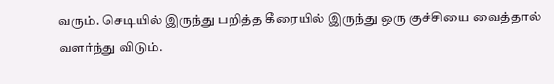வரும். செடியில் இருந்து பறித்த கீரையில் இருந்து ஒரு குச்சியை வைத்தால் வளர்ந்து விடும்.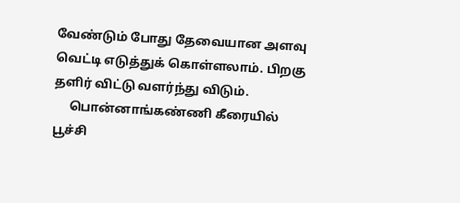வேண்டும் போது தேவையான அளவு வெட்டி எடுத்துக் கொள்ளலாம். பிறகு தளிர் விட்டு வளர்ந்து விடும்.
     பொன்னாங்கண்ணி கீரையில் பூச்சி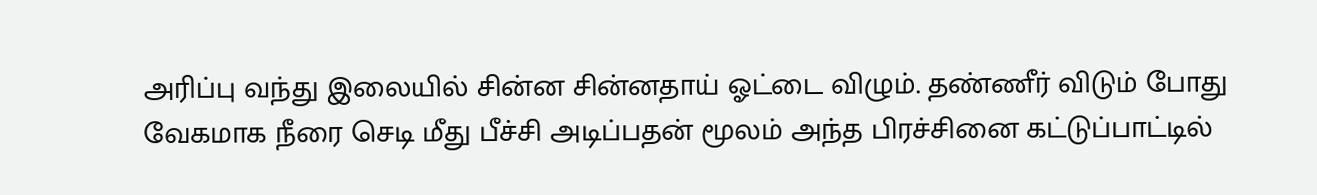அரிப்பு வந்து இலையில் சின்ன சின்னதாய் ஓட்டை விழும். தண்ணீர் விடும் போது வேகமாக நீரை செடி மீது பீச்சி அடிப்பதன் மூலம் அந்த பிரச்சினை கட்டுப்பாட்டில்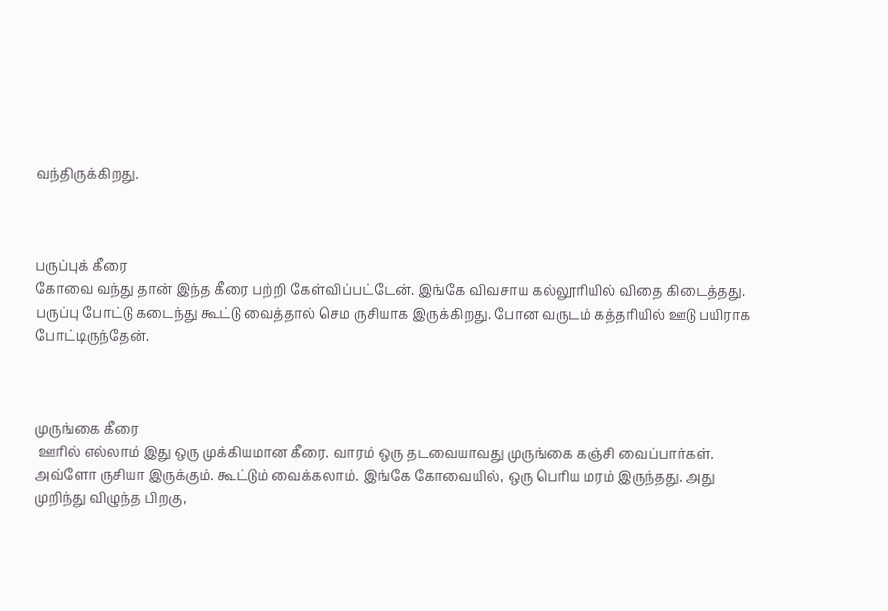வந்திருக்கிறது.



பருப்புக் கீரை
கோவை வந்து தான் இந்த கீரை பற்றி கேள்விப்பட்டேன். இங்கே விவசாய கல்லூரியில் விதை கிடைத்தது. பருப்பு போட்டு கடைந்து கூட்டு வைத்தால் செம ருசியாக இருக்கிறது. போன வருடம் கத்தரியில் ஊடு பயிராக போட்டிருந்தேன்.



முருங்கை கீரை
 ஊரில் எல்லாம் இது ஒரு முக்கியமான கீரை. வாரம் ஒரு தடவையாவது முருங்கை கஞ்சி வைப்பார்கள். அவ்ளோ ருசியா இருக்கும். கூட்டும் வைக்கலாம். இங்கே கோவையில், ஒரு பெரிய மரம் இருந்தது. அது முறிந்து விழுந்த பிறகு,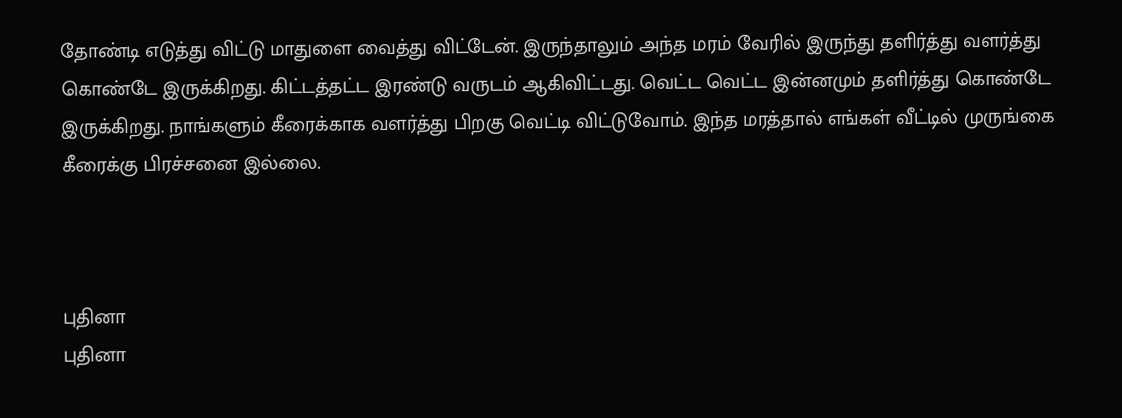தோண்டி எடுத்து விட்டு மாதுளை வைத்து விட்டேன். இருந்தாலும் அந்த மரம் வேரில் இருந்து தளிர்த்து வளர்த்து கொண்டே இருக்கிறது. கிட்டத்தட்ட இரண்டு வருடம் ஆகிவிட்டது. வெட்ட வெட்ட இன்னமும் தளிர்த்து கொண்டே இருக்கிறது. நாங்களும் கீரைக்காக வளர்த்து பிறகு வெட்டி விட்டுவோம். இந்த மரத்தால் எங்கள் வீட்டில் முருங்கை கீரைக்கு பிரச்சனை இல்லை.



புதினா
புதினா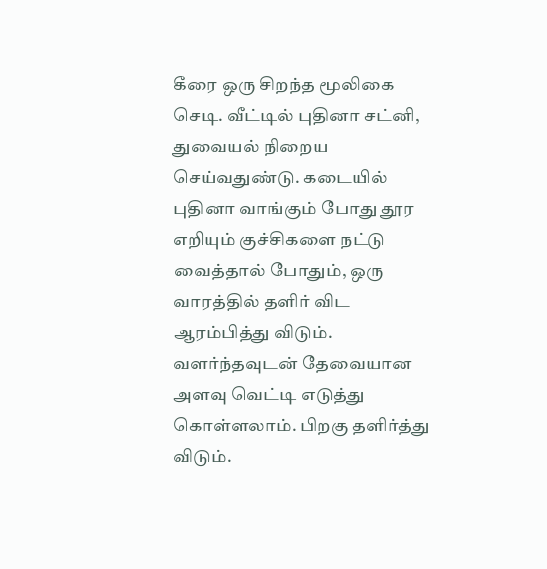கீரை ஒரு சிறந்த மூலிகை செடி. வீட்டில் புதினா சட்னி, துவையல் நிறைய செய்வதுண்டு. கடையில் புதினா வாங்கும் போது தூர எறியும் குச்சிகளை நட்டு வைத்தால் போதும், ஒரு வாரத்தில் தளிர் விட ஆரம்பித்து விடும். வளர்ந்தவுடன் தேவையான அளவு வெட்டி எடுத்து கொள்ளலாம். பிறகு தளிர்த்து விடும்.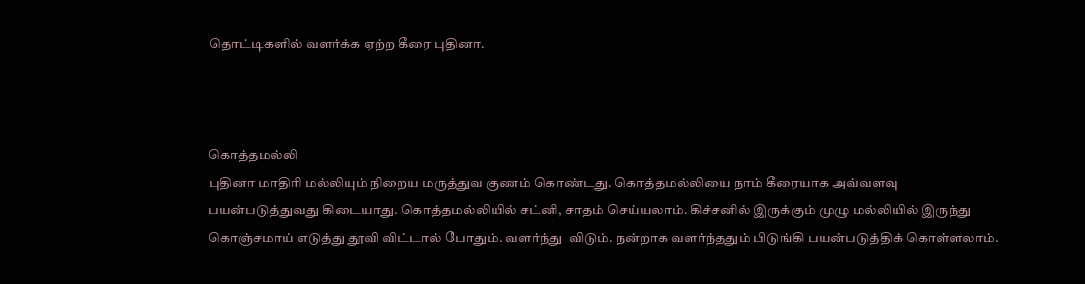தொட்டிகளில் வளர்க்க ஏற்ற கீரை புதினா.



கொத்தமல்லி
புதினா மாதிரி மல்லியும் நிறைய மருத்துவ குணம் கொண்டது. கொத்தமல்லியை நாம் கீரையாக அவ்வளவு பயன்படுத்துவது கிடையாது. கொத்தமல்லியில் சட்னி, சாதம் செய்யலாம். கிச்சனில் இருக்கும் முழு மல்லியில் இருந்து கொஞ்சமாய் எடுத்து தூவி விட்டால் போதும். வளர்ந்து  விடும். நன்றாக வளர்ந்ததும் பிடுங்கி பயன்படுத்திக் கொள்ளலாம்.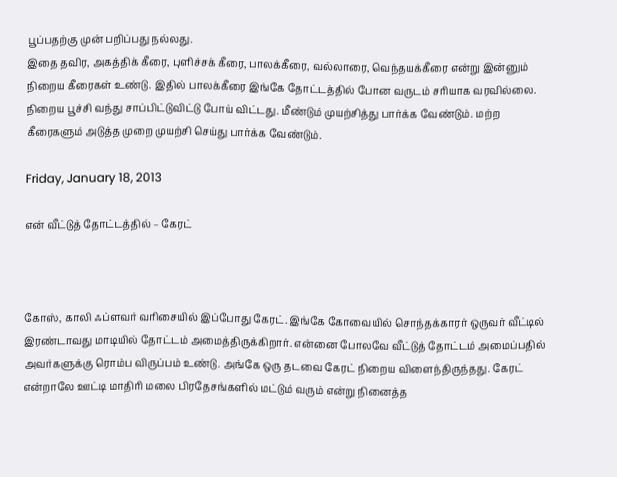பூப்பதற்கு முன் பறிப்பது நல்லது.
இதை தவிர, அகத்திக் கீரை, புளிச்சக் கீரை, பாலக்கீரை, வல்லாரை, வெந்தயக்கீரை என்று இன்னும் நிறைய கீரைகள் உண்டு. இதில் பாலக்கீரை இங்கே தோட்டத்தில் போன வருடம் சரியாக வரவில்லை. நிறைய பூச்சி வந்து சாப்பிட்டுவிட்டு போய் விட்டது. மீண்டும் முயற்சித்து பார்க்க வேண்டும். மற்ற கீரைகளும் அடுத்த முறை முயற்சி செய்து பார்க்க வேண்டும்.

Friday, January 18, 2013

என் வீட்டுத் தோட்டத்தில் – கேரட்



கோஸ், காலி ஃப்ளவர் வரிசையில் இப்போது கேரட். இங்கே கோவையில் சொந்தக்காரர் ஒருவர் வீட்டில் இரண்டாவது மாடியில் தோட்டம் அமைத்திருக்கிறார். என்னை போலவே வீட்டுத் தோட்டம் அமைப்பதில் அவர்களுக்கு ரொம்ப விருப்பம் உண்டு. அங்கே ஒரு தடவை கேரட் நிறைய விளைந்திருந்தது. கேரட் என்றாலே ஊட்டி மாதிரி மலை பிரதேசங்களில் மட்டும் வரும் என்று நினைத்த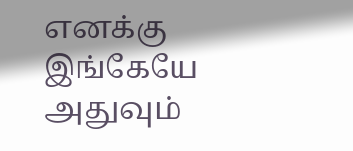எனக்கு இங்கேயே அதுவும்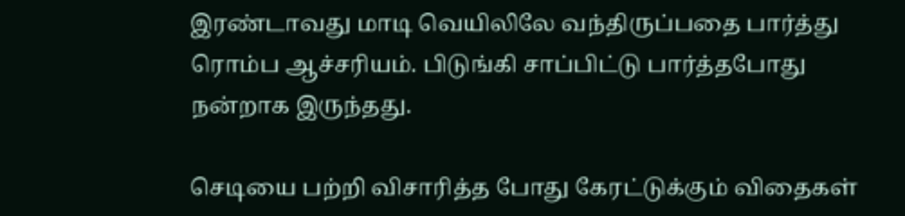இரண்டாவது மாடி வெயிலிலே வந்திருப்பதை பார்த்து ரொம்ப ஆச்சரியம். பிடுங்கி சாப்பிட்டு பார்த்தபோது நன்றாக இருந்தது.

செடியை பற்றி விசாரித்த போது கேரட்டுக்கும் விதைகள்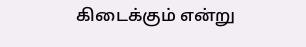கிடைக்கும் என்று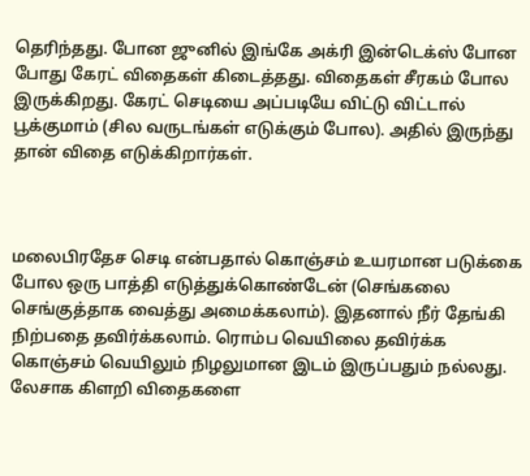தெரிந்தது. போன ஜுனில் இங்கே அக்ரி இன்டெக்ஸ் போன போது கேரட் விதைகள் கிடைத்தது. விதைகள் சீரகம் போல இருக்கிறது. கேரட் செடியை அப்படியே விட்டு விட்டால் பூக்குமாம் (சில வருடங்கள் எடுக்கும் போல). அதில் இருந்து தான் விதை எடுக்கிறார்கள்.



மலைபிரதேச செடி என்பதால் கொஞ்சம் உயரமான படுக்கை போல ஒரு பாத்தி எடுத்துக்கொண்டேன் (செங்கலை செங்குத்தாக வைத்து அமைக்கலாம்). இதனால் நீர் தேங்கி நிற்பதை தவிர்க்கலாம். ரொம்ப வெயிலை தவிர்க்க கொஞ்சம் வெயிலும் நிழலுமான இடம் இருப்பதும் நல்லது. லேசாக கிளறி விதைகளை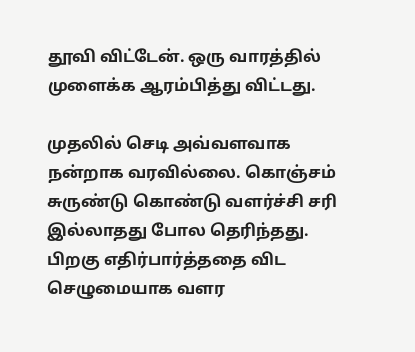தூவி விட்டேன். ஒரு வாரத்தில் முளைக்க ஆரம்பித்து விட்டது.

முதலில் செடி அவ்வளவாக நன்றாக வரவில்லை. கொஞ்சம் சுருண்டு கொண்டு வளர்ச்சி சரி இல்லாதது போல தெரிந்தது. பிறகு எதிர்பார்த்ததை விட செழுமையாக வளர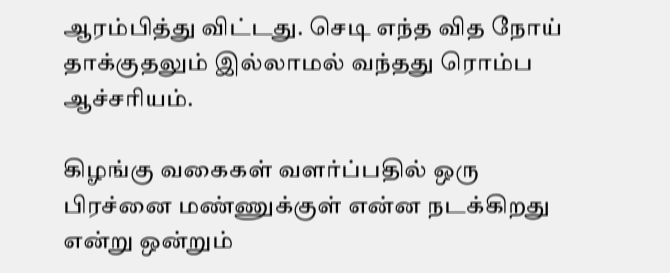ஆரம்பித்து விட்டது. செடி எந்த வித நோய் தாக்குதலும் இல்லாமல் வந்தது ரொம்ப ஆச்சரியம்.

கிழங்கு வகைகள் வளர்ப்பதில் ஒரு பிரச்னை மண்ணுக்குள் என்ன நடக்கிறது என்று ஒன்றும்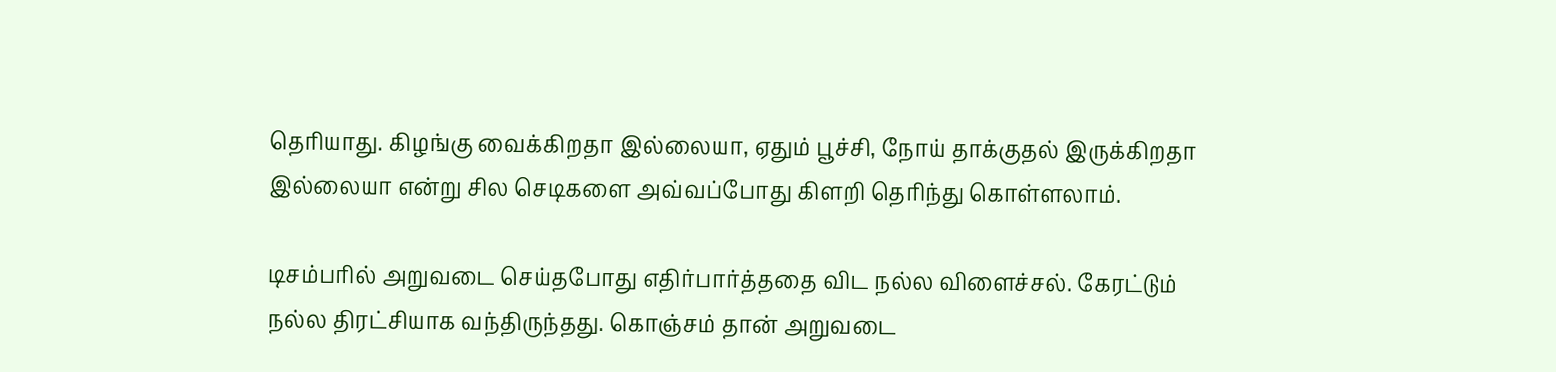தெரியாது. கிழங்கு வைக்கிறதா இல்லையா, ஏதும் பூச்சி, நோய் தாக்குதல் இருக்கிறதா இல்லையா என்று சில செடிகளை அவ்வப்போது கிளறி தெரிந்து கொள்ளலாம்.

டிசம்பரில் அறுவடை செய்தபோது எதிர்பார்த்ததை விட நல்ல விளைச்சல். கேரட்டும் நல்ல திரட்சியாக வந்திருந்தது. கொஞ்சம் தான் அறுவடை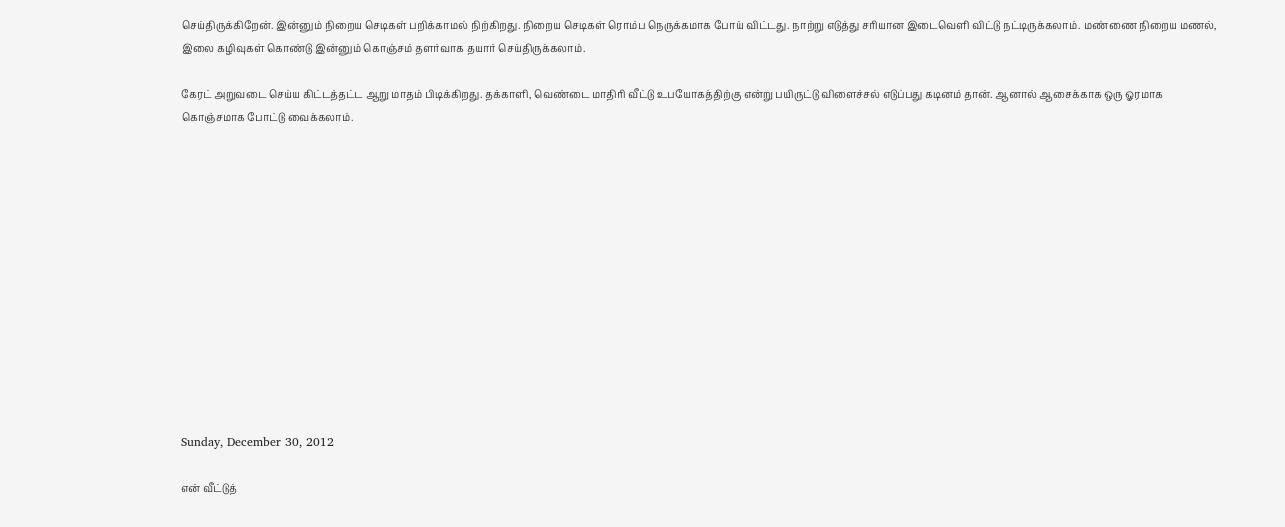செய்திருக்கிறேன். இன்னும் நிறைய செடிகள் பறிக்காமல் நிற்கிறது. நிறைய செடிகள் ரொம்ப நெருக்கமாக போய் விட்டது. நாற்று எடுத்து சரியான இடைவெளி விட்டு நட்டிருக்கலாம். மண்ணை நிறைய மணல், இலை கழிவுகள் கொண்டு இன்னும் கொஞ்சம் தளர்வாக தயார் செய்திருக்கலாம்.

கேரட் அறுவடை செய்ய கிட்டத்தட்ட ஆறு மாதம் பிடிக்கிறது. தக்காளி, வெண்டை மாதிரி வீட்டு உபயோகத்திற்கு என்று பயிருட்டு விளைச்சல் எடுப்பது கடினம் தான். ஆனால் ஆசைக்காக ஒரு ஓரமாக கொஞ்சமாக போட்டு வைக்கலாம்.













Sunday, December 30, 2012

என் வீட்டுத்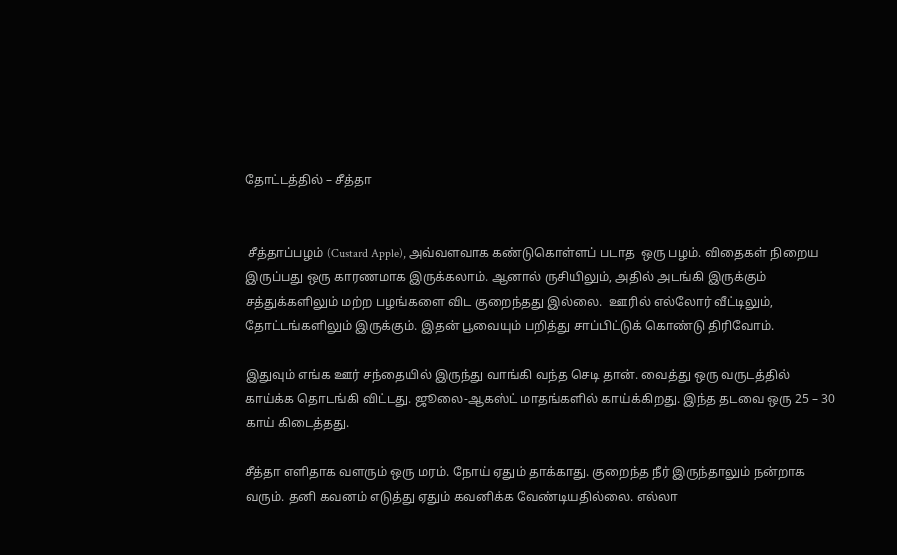தோட்டத்தில் – சீத்தா


 சீத்தாப்பழம் (Custard Apple), அவ்வளவாக கண்டுகொள்ளப் படாத  ஒரு பழம். விதைகள் நிறைய இருப்பது ஒரு காரணமாக இருக்கலாம். ஆனால் ருசியிலும், அதில் அடங்கி இருக்கும் சத்துக்களிலும் மற்ற பழங்களை விட குறைந்தது இல்லை.  ஊரில் எல்லோர் வீட்டிலும், தோட்டங்களிலும் இருக்கும். இதன் பூவையும் பறித்து சாப்பிட்டுக் கொண்டு திரிவோம்.

இதுவும் எங்க ஊர் சந்தையில் இருந்து வாங்கி வந்த செடி தான். வைத்து ஒரு வருடத்தில் காய்க்க தொடங்கி விட்டது. ஜூலை-ஆகஸ்ட் மாதங்களில் காய்க்கிறது. இந்த தடவை ஒரு 25 – 30 காய் கிடைத்தது.

சீத்தா எளிதாக வளரும் ஒரு மரம். நோய் ஏதும் தாக்காது. குறைந்த நீர் இருந்தாலும் நன்றாக வரும். தனி கவனம் எடுத்து ஏதும் கவனிக்க வேண்டியதில்லை. எல்லா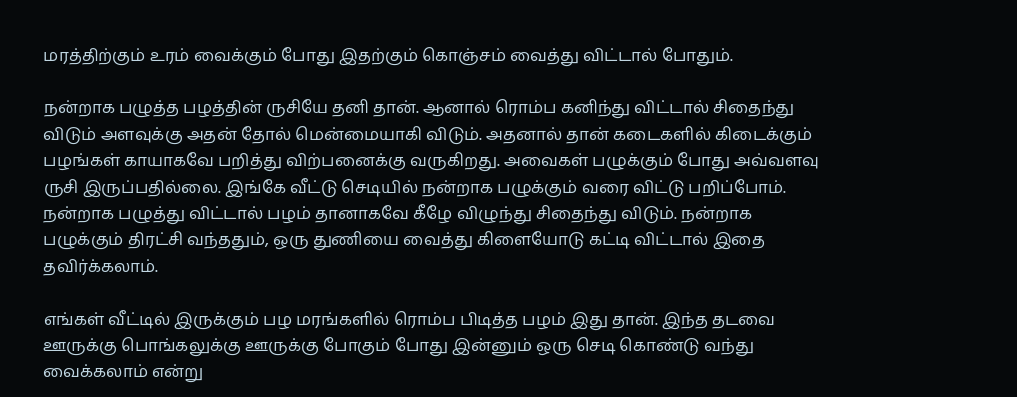மரத்திற்கும் உரம் வைக்கும் போது இதற்கும் கொஞ்சம் வைத்து விட்டால் போதும்.

நன்றாக பழுத்த பழத்தின் ருசியே தனி தான். ஆனால் ரொம்ப கனிந்து விட்டால் சிதைந்து விடும் அளவுக்கு அதன் தோல் மென்மையாகி விடும். அதனால் தான் கடைகளில் கிடைக்கும் பழங்கள் காயாகவே பறித்து விற்பனைக்கு வருகிறது. அவைகள் பழுக்கும் போது அவ்வளவு ருசி இருப்பதில்லை. இங்கே வீட்டு செடியில் நன்றாக பழுக்கும் வரை விட்டு பறிப்போம். நன்றாக பழுத்து விட்டால் பழம் தானாகவே கீழே விழுந்து சிதைந்து விடும். நன்றாக பழுக்கும் திரட்சி வந்ததும், ஒரு துணியை வைத்து கிளையோடு கட்டி விட்டால் இதை தவிர்க்கலாம்.

எங்கள் வீட்டில் இருக்கும் பழ மரங்களில் ரொம்ப பிடித்த பழம் இது தான். இந்த தடவை ஊருக்கு பொங்கலுக்கு ஊருக்கு போகும் போது இன்னும் ஒரு செடி கொண்டு வந்து வைக்கலாம் என்று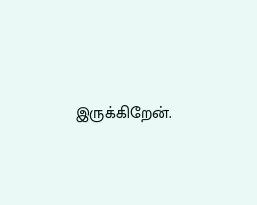இருக்கிறேன்.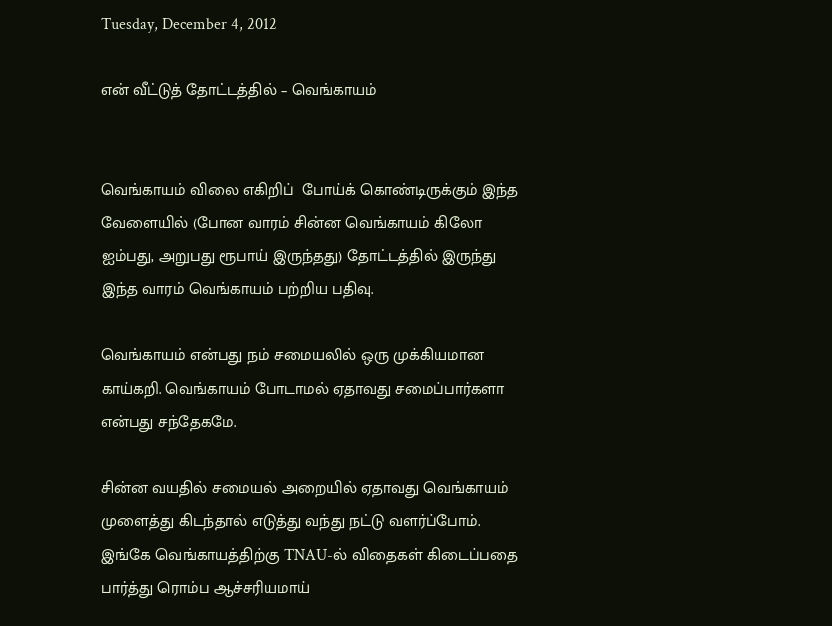Tuesday, December 4, 2012

என் வீட்டுத் தோட்டத்தில் – வெங்காயம்


வெங்காயம் விலை எகிறிப்  போய்க் கொண்டிருக்கும் இந்த வேளையில் (போன வாரம் சின்ன வெங்காயம் கிலோ ஐம்பது, அறுபது ரூபாய் இருந்தது) தோட்டத்தில் இருந்து இந்த வாரம் வெங்காயம் பற்றிய பதிவு.

வெங்காயம் என்பது நம் சமையலில் ஒரு முக்கியமான காய்கறி. வெங்காயம் போடாமல் ஏதாவது சமைப்பார்களா என்பது சந்தேகமே.

சின்ன வயதில் சமையல் அறையில் ஏதாவது வெங்காயம் முளைத்து கிடந்தால் எடுத்து வந்து நட்டு வளர்ப்போம். இங்கே வெங்காயத்திற்கு TNAU-ல் விதைகள் கிடைப்பதை பார்த்து ரொம்ப ஆச்சரியமாய்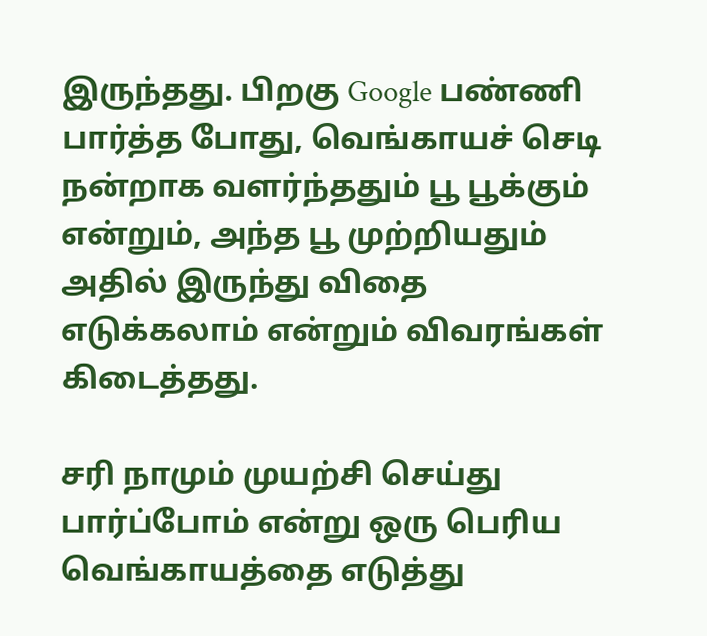இருந்தது. பிறகு Google பண்ணி பார்த்த போது, வெங்காயச் செடி நன்றாக வளர்ந்ததும் பூ பூக்கும் என்றும், அந்த பூ முற்றியதும் அதில் இருந்து விதை எடுக்கலாம் என்றும் விவரங்கள் கிடைத்தது.

சரி நாமும் முயற்சி செய்து பார்ப்போம் என்று ஒரு பெரிய வெங்காயத்தை எடுத்து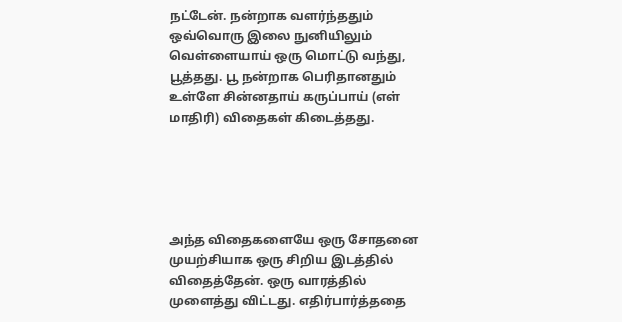நட்டேன். நன்றாக வளர்ந்ததும் ஒவ்வொரு இலை நுனியிலும் வெள்ளையாய் ஒரு மொட்டு வந்து, பூத்தது. பூ நன்றாக பெரிதானதும் உள்ளே சின்னதாய் கருப்பாய் (எள் மாதிரி) விதைகள் கிடைத்தது.





அந்த விதைகளையே ஒரு சோதனை முயற்சியாக ஒரு சிறிய இடத்தில் விதைத்தேன். ஒரு வாரத்தில் முளைத்து விட்டது. எதிர்பார்த்ததை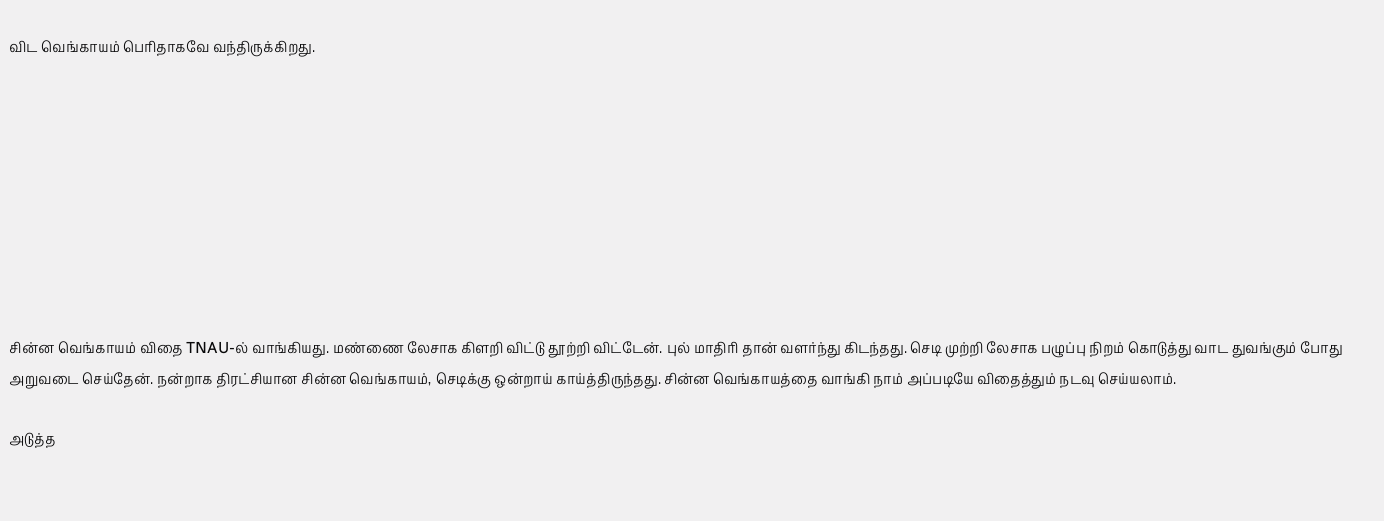விட வெங்காயம் பெரிதாகவே வந்திருக்கிறது.









சின்ன வெங்காயம் விதை TNAU-ல் வாங்கியது. மண்ணை லேசாக கிளறி விட்டு தூற்றி விட்டேன். புல் மாதிரி தான் வளர்ந்து கிடந்தது. செடி முற்றி லேசாக பழுப்பு நிறம் கொடுத்து வாட துவங்கும் போது அறுவடை செய்தேன். நன்றாக திரட்சியான சின்ன வெங்காயம், செடிக்கு ஒன்றாய் காய்த்திருந்தது. சின்ன வெங்காயத்தை வாங்கி நாம் அப்படியே விதைத்தும் நடவு செய்யலாம்.

அடுத்த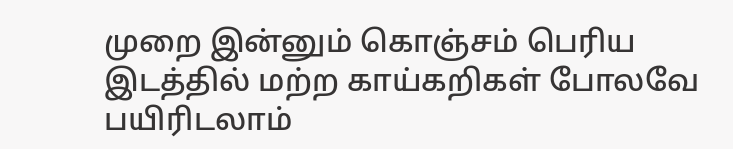முறை இன்னும் கொஞ்சம் பெரிய இடத்தில் மற்ற காய்கறிகள் போலவே பயிரிடலாம்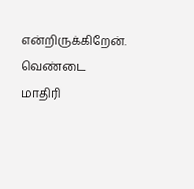என்றிருக்கிறேன். வெண்டை மாதிரி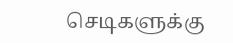செடிகளுக்கு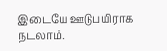இடையே ஊடுபயிராக நடலாம்.